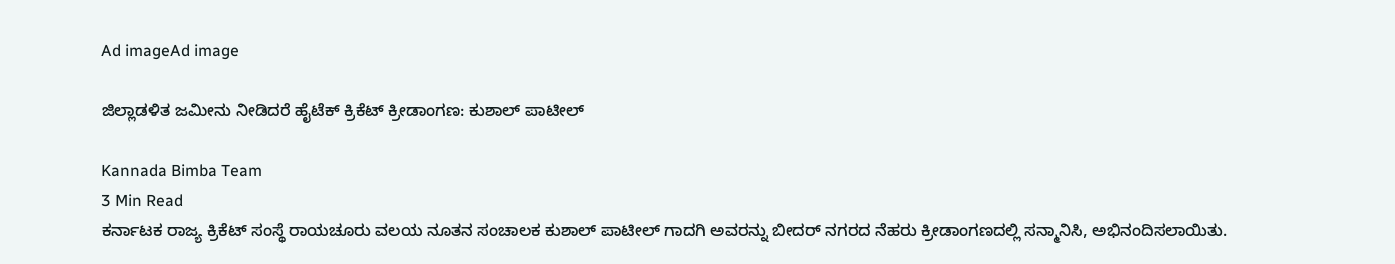Ad imageAd image

ಜಿಲ್ಲಾಡಳಿತ ಜಮೀನು ನೀಡಿದರೆ ಹೈಟೆಕ್ ಕ್ರಿಕೆಟ್ ಕ್ರೀಡಾಂಗಣ: ಕುಶಾಲ್ ಪಾಟೀಲ್

Kannada Bimba Team
3 Min Read
ಕರ್ನಾಟಕ ರಾಜ್ಯ ಕ್ರಿಕೆಟ್ ಸಂಸ್ಥೆ ರಾಯಚೂರು ವಲಯ ನೂತನ ಸಂಚಾಲಕ ಕುಶಾಲ್ ಪಾಟೀಲ್ ಗಾದಗಿ ಅವರನ್ನು ಬೀದರ್ ನಗರದ ನೆಹರು ಕ್ರೀಡಾಂಗಣದಲ್ಲಿ ಸನ್ಮಾನಿಸಿ, ಅಭಿನಂದಿಸಲಾಯಿತು.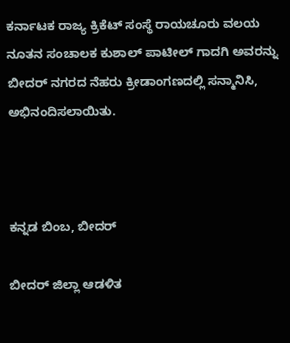ಕರ್ನಾಟಕ ರಾಜ್ಯ ಕ್ರಿಕೆಟ್ ಸಂಸ್ಥೆ ರಾಯಚೂರು ವಲಯ ನೂತನ ಸಂಚಾಲಕ ಕುಶಾಲ್ ಪಾಟೀಲ್ ಗಾದಗಿ ಅವರನ್ನು ಬೀದರ್ ನಗರದ ನೆಹರು ಕ್ರೀಡಾಂಗಣದಲ್ಲಿ ಸನ್ಮಾನಿಸಿ, ಅಭಿನಂದಿಸಲಾಯಿತು.



ಕನ್ನಡ ಬಿಂಬ, ಬೀದರ್

ಬೀದರ್ ಜಿಲ್ಲಾ ಆಡಳಿತ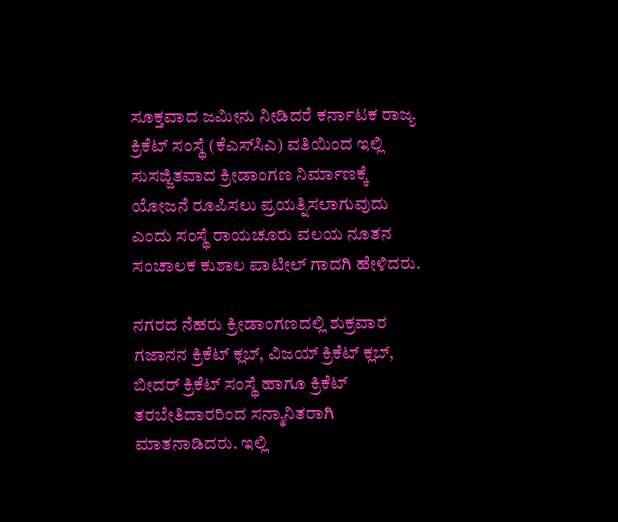ಸೂಕ್ತವಾದ ಜಮೀನು ನೀಡಿದರೆ ಕರ್ನಾಟಕ ರಾಜ್ಯ ಕ್ರಿಕೆಟ್ ಸಂಸ್ಥೆ (ಕೆಎಸ್‍ಸಿಎ) ವತಿಯಿಂದ ಇಲ್ಲಿ ಸುಸಜ್ಜಿತವಾದ ಕ್ರೀಡಾಂಗಣ ನಿರ್ಮಾಣಕ್ಕೆ ಯೋಜನೆ ರೂಪಿಸಲು ಪ್ರಯತ್ನಿಸಲಾಗುವುದು ಎಂದು ಸಂಸ್ಥೆ ರಾಯಚೂರು ವಲಯ ನೂತನ ಸಂಚಾಲಕ ಕುಶಾಲ ಪಾಟೀಲ್ ಗಾದಗಿ ಹೇಳಿದರು.

ನಗರದ ನೆಹರು ಕ್ರೀಡಾಂಗಣದಲ್ಲಿ ಶುಕ್ರವಾರ ಗಜಾನನ ಕ್ರಿಕೆಟ್ ಕ್ಲಬ್, ವಿಜಯ್ ಕ್ರಿಕೆಟ್ ಕ್ಲಬ್, ಬೀದರ್ ಕ್ರಿಕೆಟ್ ಸಂಸ್ಥೆ ಹಾಗೂ ಕ್ರಿಕೆಟ್ ತರಬೇತಿದಾರರಿಂದ ಸನ್ಮಾನಿತರಾಗಿ ಮಾತನಾಡಿದರು. ಇಲ್ಲಿ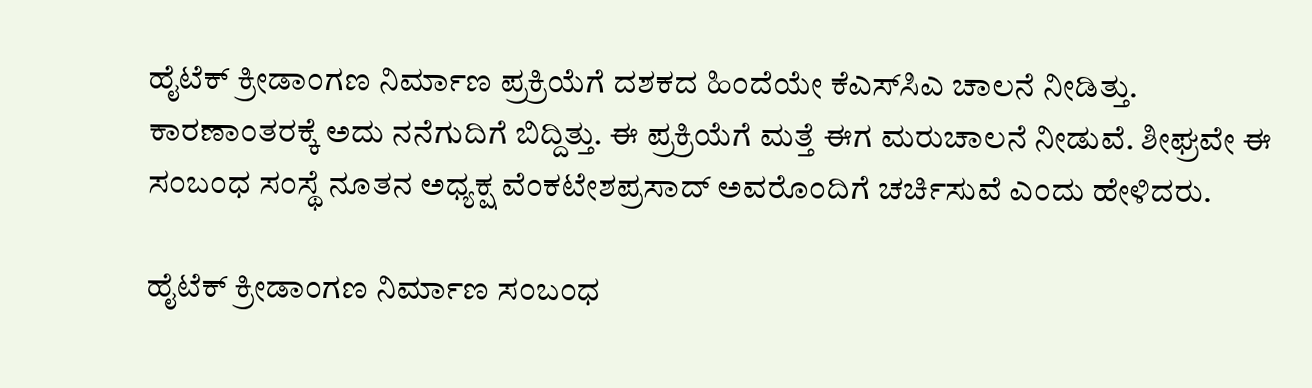ಹೈಟೆಕ್ ಕ್ರೀಡಾಂಗಣ ನಿರ್ಮಾಣ ಪ್ರಕ್ರಿಯೆಗೆ ದಶಕದ ಹಿಂದೆಯೇ ಕೆಎಸ್‍ಸಿಎ ಚಾಲನೆ ನೀಡಿತ್ತು. ಕಾರಣಾಂತರಕ್ಕೆ ಅದು ನನೆಗುದಿಗೆ ಬಿದ್ದಿತ್ತು. ಈ ಪ್ರಕ್ರಿಯೆಗೆ ಮತ್ತೆ ಈಗ ಮರುಚಾಲನೆ ನೀಡುವೆ. ಶೀಘ್ರವೇ ಈ ಸಂಬಂಧ ಸಂಸ್ಥೆ ನೂತನ ಅಧ್ಯಕ್ಷ ವೆಂಕಟೇಶಪ್ರಸಾದ್ ಅವರೊಂದಿಗೆ ಚರ್ಚಿಸುವೆ ಎಂದು ಹೇಳಿದರು.

ಹೈಟೆಕ್ ಕ್ರೀಡಾಂಗಣ ನಿರ್ಮಾಣ ಸಂಬಂಧ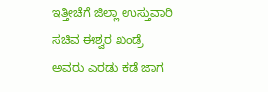ಇತ್ತೀಚೆಗೆ ಜಿಲ್ಲಾ ಉಸ್ತುವಾರಿ ಸಚಿವ ಈಶ್ವರ ಖಂಡ್ರೆ ಅವರು ಎರಡು ಕಡೆ ಜಾಗ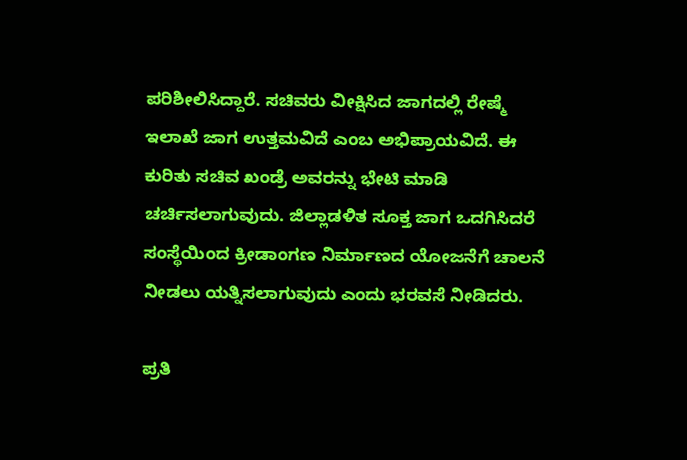ಪರಿಶೀಲಿಸಿದ್ದಾರೆ. ಸಚಿವರು ವೀಕ್ಷಿಸಿದ ಜಾಗದಲ್ಲಿ ರೇಷ್ಮೆ ಇಲಾಖೆ ಜಾಗ ಉತ್ತಮವಿದೆ ಎಂಬ ಅಭಿಪ್ರಾಯವಿದೆ. ಈ ಕುರಿತು ಸಚಿವ ಖಂಡ್ರೆ ಅವರನ್ನು ಭೇಟಿ ಮಾಡಿ ಚರ್ಚಿಸಲಾಗುವುದು. ಜಿಲ್ಲಾಡಳಿತ ಸೂಕ್ತ ಜಾಗ ಒದಗಿಸಿದರೆ ಸಂಸ್ಥೆಯಿಂದ ಕ್ರೀಡಾಂಗಣ ನಿರ್ಮಾಣದ ಯೋಜನೆಗೆ ಚಾಲನೆ ನೀಡಲು ಯತ್ನಿಸಲಾಗುವುದು ಎಂದು ಭರವಸೆ ನೀಡಿದರು.

ಪ್ರತಿ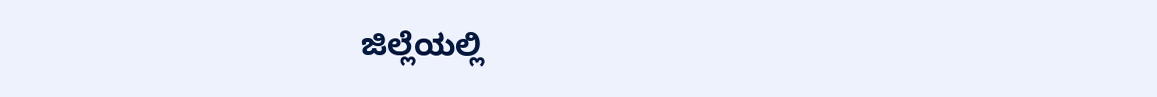ಜಿಲ್ಲೆಯಲ್ಲಿ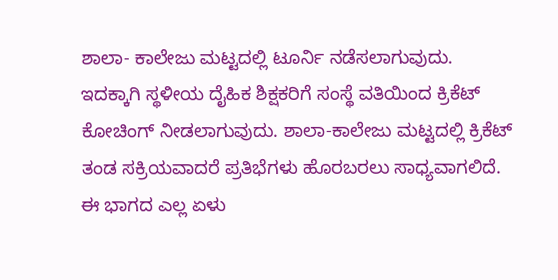ಶಾಲಾ- ಕಾಲೇಜು ಮಟ್ಟದಲ್ಲಿ ಟೂರ್ನಿ ನಡೆಸಲಾಗುವುದು. ಇದಕ್ಕಾಗಿ ಸ್ಥಳೀಯ ದೈಹಿಕ ಶಿಕ್ಷಕರಿಗೆ ಸಂಸ್ಥೆ ವತಿಯಿಂದ ಕ್ರಿಕೆಟ್ ಕೋಚಿಂಗ್ ನೀಡಲಾಗುವುದು. ಶಾಲಾ-ಕಾಲೇಜು ಮಟ್ಟದಲ್ಲಿ ಕ್ರಿಕೆಟ್ ತಂಡ ಸಕ್ರಿಯವಾದರೆ ಪ್ರತಿಭೆಗಳು ಹೊರಬರಲು ಸಾಧ್ಯವಾಗಲಿದೆ. ಈ ಭಾಗದ ಎಲ್ಲ ಏಳು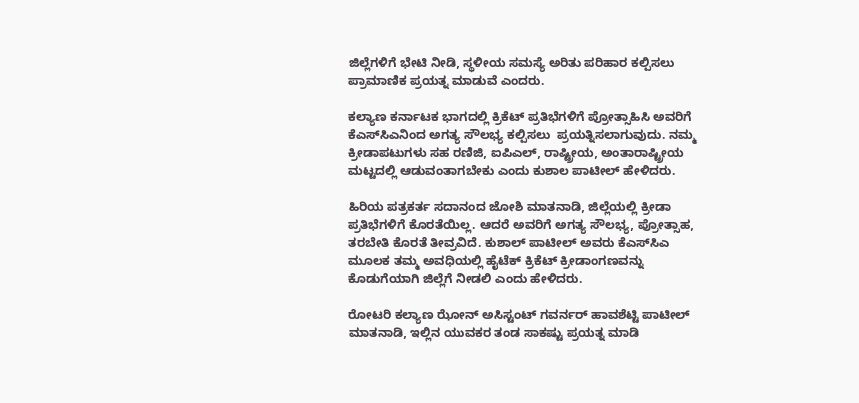ಜಿಲ್ಲೆಗಳಿಗೆ ಭೇಟಿ ನೀಡಿ, ಸ್ಥಳೀಯ ಸಮಸ್ಯೆ ಅರಿತು ಪರಿಹಾರ ಕಲ್ಪಿಸಲು ಪ್ರಾಮಾಣಿಕ ಪ್ರಯತ್ನ ಮಾಡುವೆ ಎಂದರು.

ಕಲ್ಯಾಣ ಕರ್ನಾಟಕ ಭಾಗದಲ್ಲಿ ಕ್ರಿಕೆಟ್ ಪ್ರತಿಭೆಗಳಿಗೆ ಪ್ರೋತ್ಸಾಹಿಸಿ ಅವರಿಗೆ ಕೆಎಸ್‍ಸಿಎನಿಂದ ಅಗತ್ಯ ಸೌಲಭ್ಯ ಕಲ್ಪಿಸಲು  ಪ್ರಯತ್ನಿಸಲಾಗುವುದು. ನಮ್ಮ ಕ್ರೀಡಾಪಟುಗಳು ಸಹ ರಣಿಜಿ, ಐಪಿಎಲ್, ರಾಷ್ಟ್ರೀಯ, ಅಂತಾರಾಷ್ಟ್ರೀಯ ಮಟ್ಟದಲ್ಲಿ ಆಡುವಂತಾಗಬೇಕು ಎಂದು ಕುಶಾಲ ಪಾಟೀಲ್ ಹೇಳಿದರು.

ಹಿರಿಯ ಪತ್ರಕರ್ತ ಸದಾನಂದ ಜೋಶಿ ಮಾತನಾಡಿ, ಜಿಲ್ಲೆಯಲ್ಲಿ ಕ್ರೀಡಾ ಪ್ರತಿಭೆಗಳಿಗೆ ಕೊರತೆಯಿಲ್ಲ. ಆದರೆ ಅವರಿಗೆ ಅಗತ್ಯ ಸೌಲಭ್ಯ, ಪ್ರೋತ್ಸಾಹ, ತರಬೇತಿ ಕೊರತೆ ತೀವ್ರವಿದೆ. ಕುಶಾಲ್ ಪಾಟೀಲ್ ಅವರು ಕೆಎಸ್‍ಸಿಎ ಮೂಲಕ ತಮ್ಮ ಅವಧಿಯಲ್ಲಿ ಹೈಟೆಕ್ ಕ್ರಿಕೆಟ್ ಕ್ರೀಡಾಂಗಣವನ್ನು ಕೊಡುಗೆಯಾಗಿ ಜಿಲ್ಲೆಗೆ ನೀಡಲಿ ಎಂದು ಹೇಳಿದರು.

ರೋಟರಿ ಕಲ್ಯಾಣ ಝೋನ್ ಅಸಿಸ್ಟಂಟ್ ಗವರ್ನರ್ ಹಾವಶೆಟ್ಟಿ ಪಾಟೀಲ್ ಮಾತನಾಡಿ, ಇಲ್ಲಿನ ಯುವಕರ ತಂಡ ಸಾಕಷ್ಟು ಪ್ರಯತ್ನ ಮಾಡಿ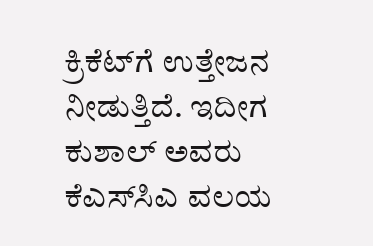ಕ್ರಿಕೆಟ್‍ಗೆ ಉತ್ತೇಜನ ನೀಡುತ್ತಿದೆ. ಇದೀಗ ಕುಶಾಲ್ ಅವರು ಕೆಎಸ್‍ಸಿಎ ವಲಯ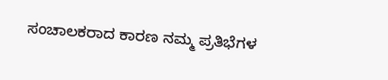ಸಂಚಾಲಕರಾದ ಕಾರಣ ನಮ್ಮ ಪ್ರತಿಭೆಗಳ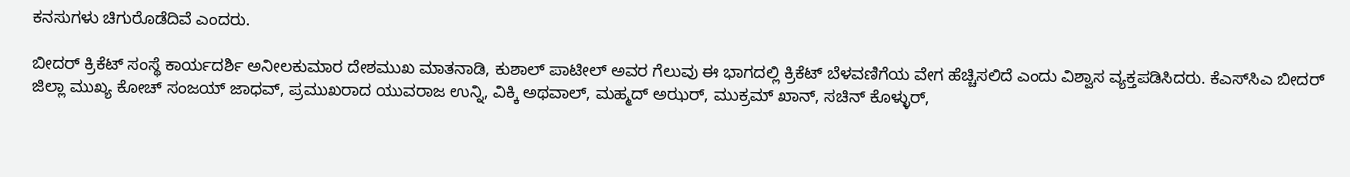ಕನಸುಗಳು ಚಿಗುರೊಡೆದಿವೆ ಎಂದರು.

ಬೀದರ್ ಕ್ರಿಕೆಟ್ ಸಂಸ್ಥೆ ಕಾರ್ಯದರ್ಶಿ ಅನೀಲಕುಮಾರ ದೇಶಮುಖ ಮಾತನಾಡಿ, ಕುಶಾಲ್ ಪಾಟೀಲ್ ಅವರ ಗೆಲುವು ಈ ಭಾಗದಲ್ಲಿ ಕ್ರಿಕೆಟ್ ಬೆಳವಣಿಗೆಯ ವೇಗ ಹೆಚ್ಚಿಸಲಿದೆ ಎಂದು ವಿಶ್ವಾಸ ವ್ಯಕ್ತಪಡಿಸಿದರು. ಕೆಎಸ್‍ಸಿಎ ಬೀದರ್ ಜಿಲ್ಲಾ ಮುಖ್ಯ ಕೋಚ್ ಸಂಜಯ್ ಜಾಧವ್, ಪ್ರಮುಖರಾದ ಯುವರಾಜ ಉನ್ನಿ, ವಿಕ್ಕಿ ಅಥವಾಲ್, ಮಹ್ಮದ್ ಅಝರ್, ಮುಕ್ರಮ್ ಖಾನ್, ಸಚಿನ್ ಕೊಳ್ಳುರ್,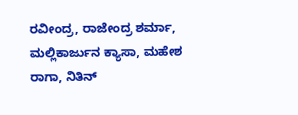ರವೀಂದ್ರ, ರಾಜೇಂದ್ರ ಶರ್ಮಾ, ಮಲ್ಲಿಕಾರ್ಜುನ ಕ್ಯಾಸಾ, ಮಹೇಶ ರಾಗಾ, ನಿತಿನ್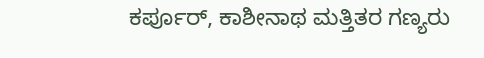ಕರ್ಪೂರ್, ಕಾಶೀನಾಥ ಮತ್ತಿತರ ಗಣ್ಯರು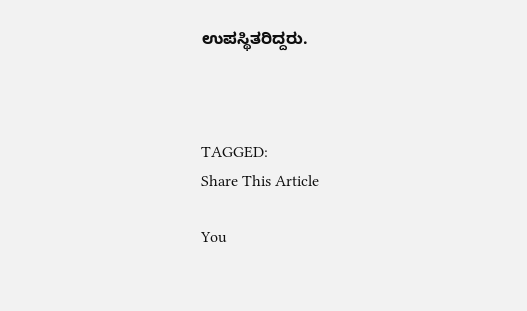ಉಪಸ್ಥಿತರಿದ್ದರು.



TAGGED:
Share This Article

You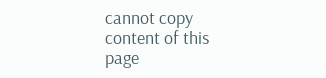cannot copy content of this page